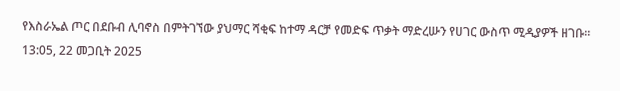የእስራኤል ጦር በደቡብ ሊባኖስ በምትገኘው ያህማር ሻቂፍ ከተማ ዳርቻ የመድፍ ጥቃት ማድረሡን የሀገር ውስጥ ሚዲያዎች ዘገቡ።
13:05, 22 መጋቢት 2025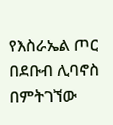የእስራኤል ጦር በደቡብ ሊባኖስ በምትገኘው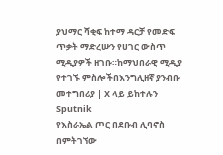ያህማር ሻቂፍ ከተማ ዳርቻ የመድፍ ጥቃት ማድረሡን የሀገር ውስጥ ሚዲያዎች ዘገቡ።ከማህበራዊ ሚዲያ የተገኙ ምስሎችበእንግሊዘኛ ያንብቡ መተግበሪያ | X ላይ ይከተሉን
Sputnik
የእስራኤል ጦር በደቡብ ሊባኖስ በምትገኘው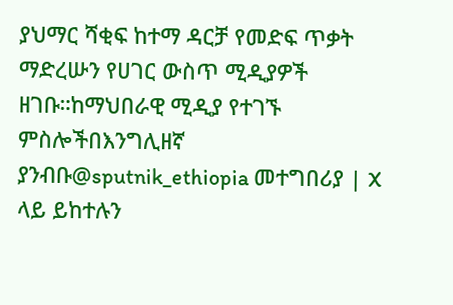ያህማር ሻቂፍ ከተማ ዳርቻ የመድፍ ጥቃት ማድረሡን የሀገር ውስጥ ሚዲያዎች ዘገቡ።ከማህበራዊ ሚዲያ የተገኙ ምስሎችበእንግሊዘኛ ያንብቡ@sputnik_ethiopia መተግበሪያ | X ላይ ይከተሉን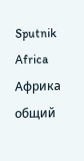Sputnik Africa
Африка общий